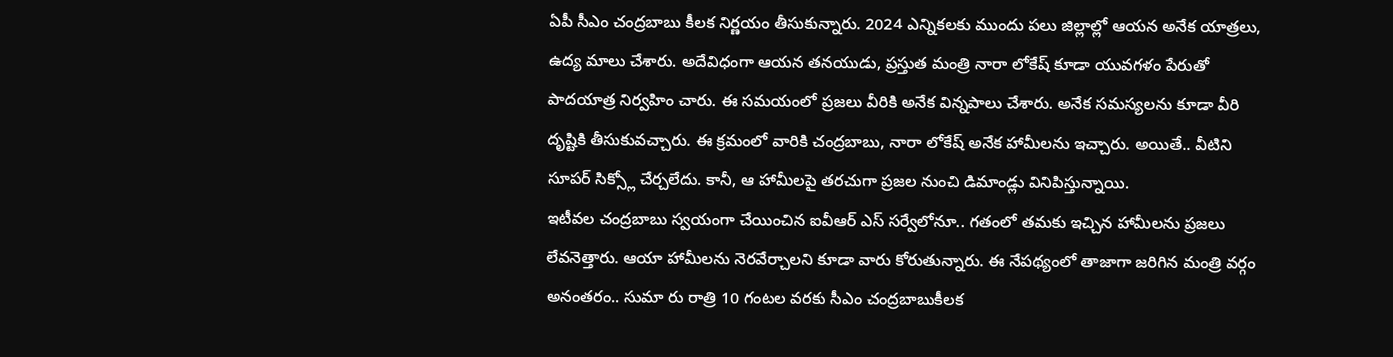ఏపీ సీఎం చంద్రబాబు కీలక నిర్ణయం తీసుకున్నారు. 2024 ఎన్నికలకు ముందు పలు జిల్లాల్లో ఆయన అనేక యాత్రలు, ఉద్య మాలు చేశారు. అదేవిధంగా ఆయన తనయుడు, ప్రస్తుత మంత్రి నారా లోకేష్ కూడా యువగళం పేరుతో పాదయాత్ర నిర్వహిం చారు. ఈ సమయంలో ప్రజలు వీరికి అనేక విన్నపాలు చేశారు. అనేక సమస్యలను కూడా వీరి దృష్టికి తీసుకువచ్చారు. ఈ క్రమంలో వారికి చంద్రబాబు, నారా లోకేష్ అనేక హామీలను ఇచ్చారు. అయితే.. వీటిని సూపర్ సిక్స్లో చేర్చలేదు. కానీ, ఆ హామీలపై తరచుగా ప్రజల నుంచి డిమాండ్లు వినిపిస్తున్నాయి.
ఇటీవల చంద్రబాబు స్వయంగా చేయించిన ఐవీఆర్ ఎస్ సర్వేలోనూ.. గతంలో తమకు ఇచ్చిన హామీలను ప్రజలు లేవనెత్తారు. ఆయా హామీలను నెరవేర్చాలని కూడా వారు కోరుతున్నారు. ఈ నేపథ్యంలో తాజాగా జరిగిన మంత్రి వర్గం అనంతరం.. సుమా రు రాత్రి 10 గంటల వరకు సీఎం చంద్రబాబుకీలక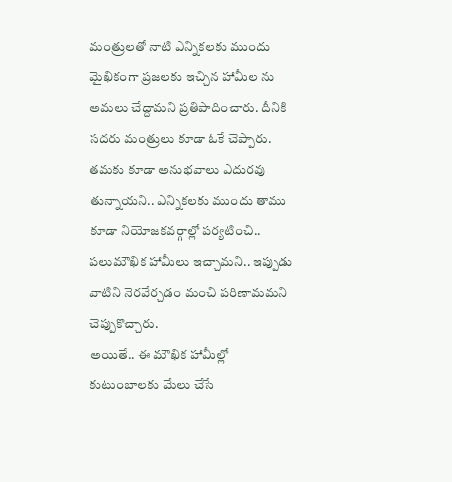మంత్రులతో నాటి ఎన్నికలకు ముందు మైఖికంగా ప్రజలకు ఇచ్చిన హామీల ను అమలు చేద్దామని ప్రతిపాదించారు. దీనికి సదరు మంత్రులు కూడా ఓకే చెప్పారు. తమకు కూడా అనుభవాలు ఎదురవు తున్నాయని.. ఎన్నికలకు ముందు తాము కూడా నియోజకవర్గాల్లో పర్యటించి.. పలుమౌఖిక హామీలు ఇచ్చామని.. ఇప్పుడు వాటిని నెరవేర్చడం మంచి పరిణామమని చెప్పుకొచ్చారు.
అయితే.. ఈ మౌఖిక హామీల్లో కుటుంబాలకు మేలు చేసే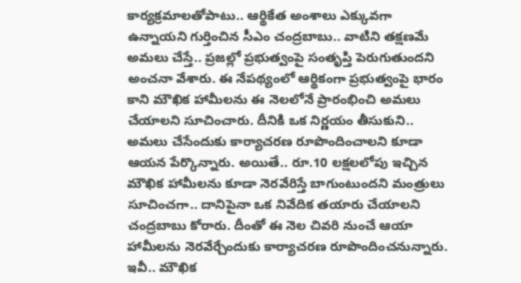కార్యక్రమాలతోపాటు.. ఆర్థికేత అంశాలు ఎక్కువగా ఉన్నాయని గుర్తించిన సీఎం చంద్రబాబు.. వాటిని తక్షణమే అమలు చేస్తే.. ప్రజల్లో ప్రభుత్వంపై సంతృప్తి పెరుగుతుందని అంచనా వేశారు. ఈ నేపథ్యంలో ఆర్థికంగా ప్రభుత్వంపై భారం కాని మౌఖిక హామీలను ఈ నెలలోనే ప్రారంభించి అమలు చేయాలని సూచించారు. దీనికి ఒక నిర్ణయం తీసుకుని.. అమలు చేసేందుకు కార్యాచరణ రూపొందించాలని కూడా ఆయన పేర్కొన్నారు. అయితే.. రూ.10 లక్షలలోపు ఇచ్చిన మౌఖిక హామీలను కూడా నెరవేరిస్తే బాగుంటుందని మంత్రులు సూచించగా.. దానిపైనా ఒక నివేదిక తయారు చేయాలని చంద్రబాబు కోరారు. దీంతో ఈ నెల చివరి నుంచే ఆయా హామీలను నెరవేర్చేందుకు కార్యాచరణ రూపొందించనున్నారు.
ఇవీ.. మౌఖిక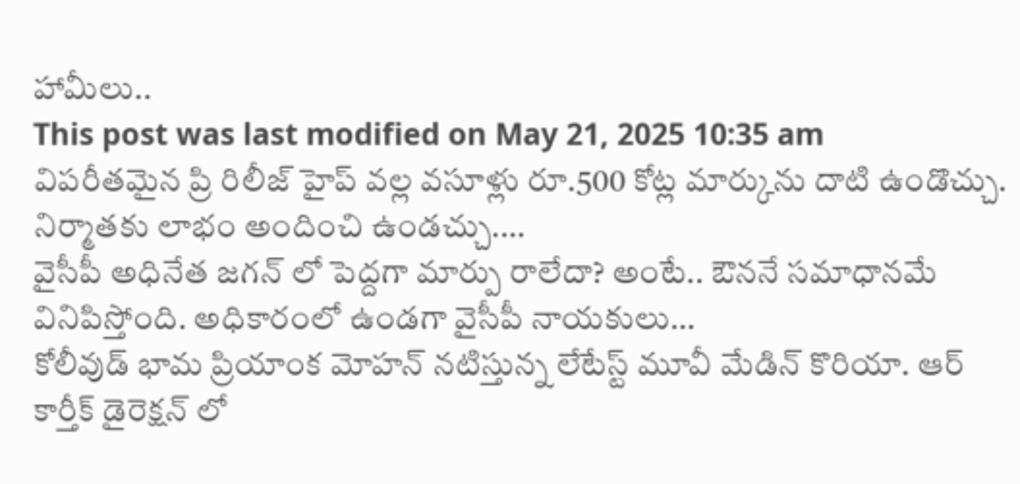హామీలు..
This post was last modified on May 21, 2025 10:35 am
విపరీతమైన ప్రి రిలీజ్ హైప్ వల్ల వసూళ్లు రూ.500 కోట్ల మార్కును దాటి ఉండొచ్చు. నిర్మాతకు లాభం అందించి ఉండచ్చు.…
వైసీపీ అధినేత జగన్ లో పెద్దగా మార్పు రాలేదా? అంటే.. ఔననే సమాధానమే వినిపిస్తోంది. అధికారంలో ఉండగా వైసీపీ నాయకులు…
కోలీవుడ్ భామ ప్రియాంక మోహన్ నటిస్తున్న లేటేస్ట్ మూవీ మేడిన్ కొరియా. ఆర్ కార్తీక్ డైరెక్షన్ లో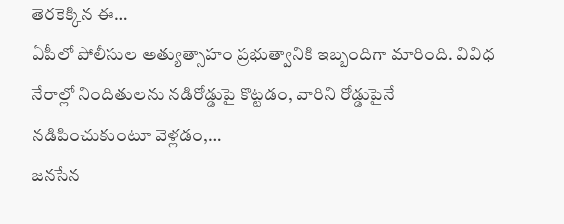తెరకెక్కిన ఈ…
ఏపీలో పోలీసుల అత్యుత్సాహం ప్రభుత్వానికి ఇబ్బందిగా మారింది. వివిధ నేరాల్లో నిందితులను నడిరోడ్డుపై కొట్టడం, వారిని రోడ్డుపైనే నడిపించుకుంటూ వెళ్లడం,…
జనసేన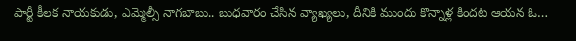పార్టీ కీలక నాయకుడు, ఎమ్మెల్సీ నాగబాబు.. బుధవారం చేసిన వ్యాఖ్యలు, దీనికి ముందు కొన్నాళ్ల కిందట ఆయన ఓ…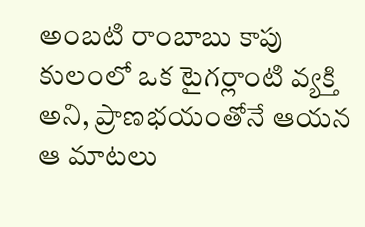అంబటి రాంబాబు కాపు కులంలో ఒక టైగర్లాంటి వ్యక్తి అని, ప్రాణభయంతోనే ఆయన ఆ మాటలు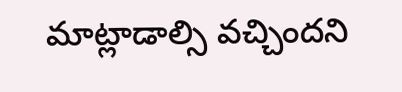మాట్లాడాల్సి వచ్చిందని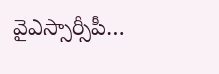వైఎస్సార్సీపీ…